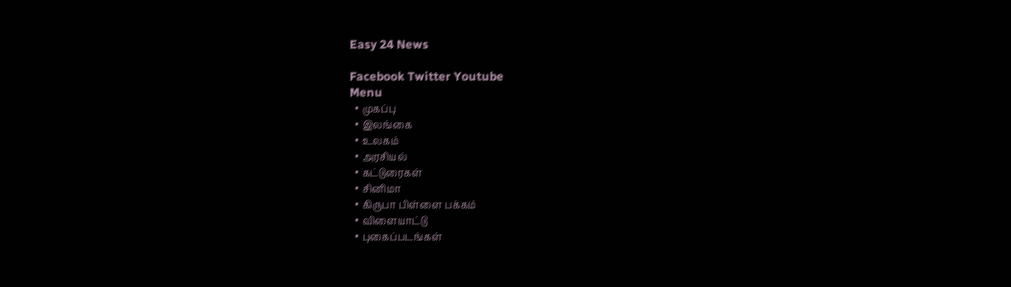Easy 24 News

Facebook Twitter Youtube
Menu
  • முகப்பு
  • இலங்கை
  • உலகம்
  • அரசியல்
  • கட்டுரைகள்
  • சினிமா
  • கிருபா பிள்ளை பக்கம்
  • விளையாட்டு
  • புகைப்படங்கள்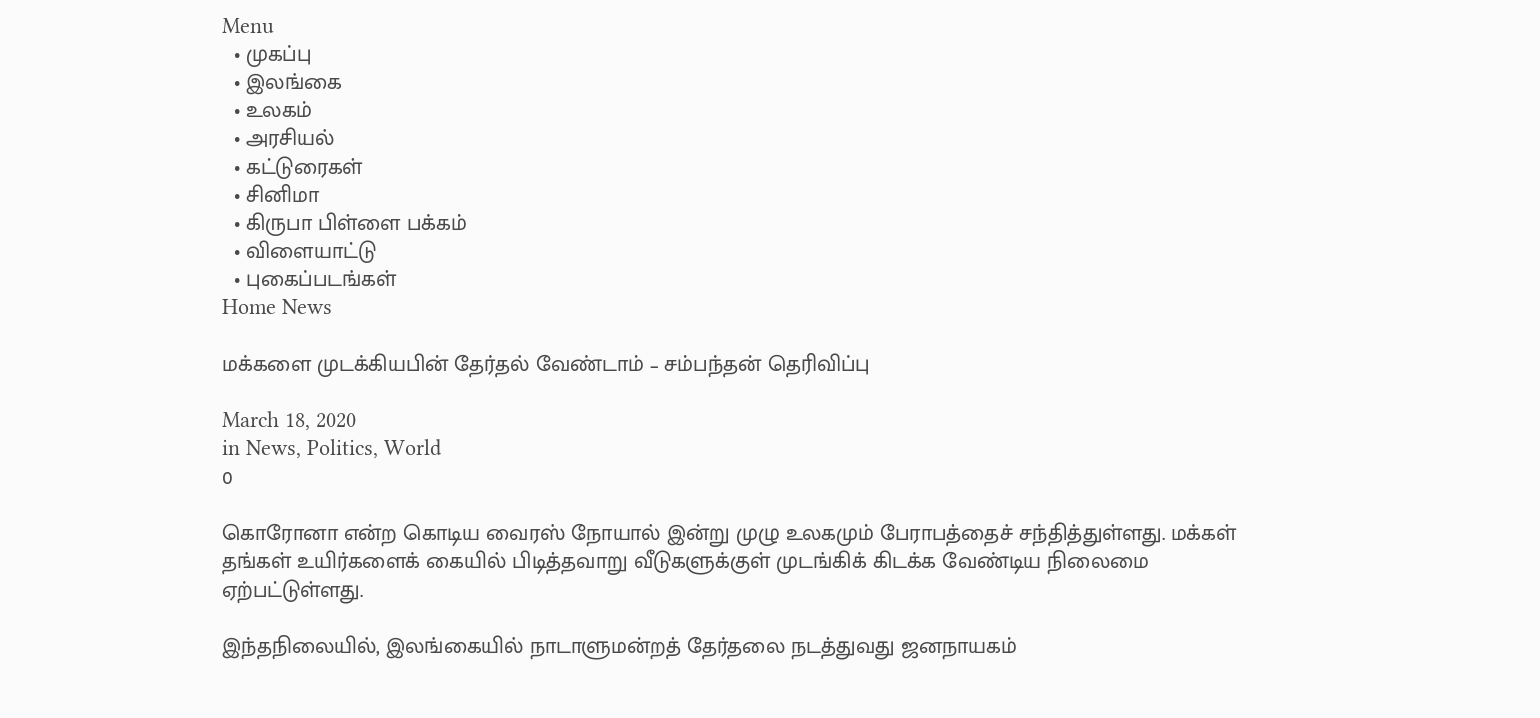Menu
  • முகப்பு
  • இலங்கை
  • உலகம்
  • அரசியல்
  • கட்டுரைகள்
  • சினிமா
  • கிருபா பிள்ளை பக்கம்
  • விளையாட்டு
  • புகைப்படங்கள்
Home News

மக்களை முடக்கியபின் தேர்தல் வேண்டாம் – சம்பந்தன் தெரிவிப்பு

March 18, 2020
in News, Politics, World
0

கொரோனா என்ற கொடிய வைரஸ் நோயால் இன்று முழு உலகமும் பேராபத்தைச் சந்தித்துள்ளது. மக்கள் தங்கள் உயிர்களைக் கையில் பிடித்தவாறு வீடுகளுக்குள் முடங்கிக் கிடக்க வேண்டிய நிலைமை ஏற்பட்டுள்ளது.

இந்தநிலையில், இலங்கையில் நாடாளுமன்றத் தேர்தலை நடத்துவது ஜனநாயகம்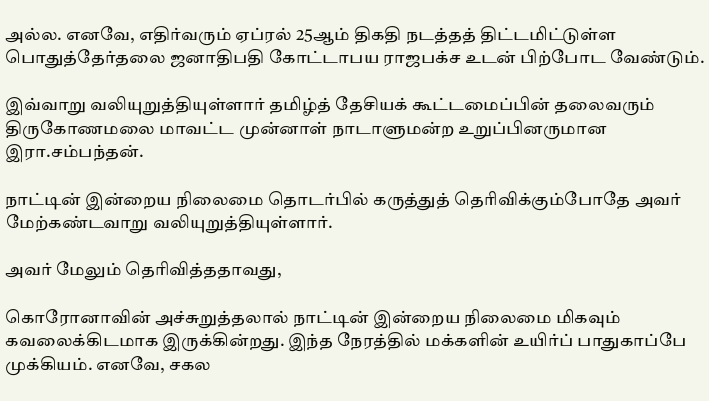அல்ல. எனவே, எதிர்வரும் ஏப்ரல் 25ஆம் திகதி நடத்தத் திட்டமிட்டுள்ள பொதுத்தேர்தலை ஜனாதிபதி கோட்டாபய ராஜபக்ச உடன் பிற்போட வேண்டும்.

இவ்வாறு வலியுறுத்தியுள்ளார் தமிழ்த் தேசியக் கூட்டமைப்பின் தலைவரும் திருகோணமலை மாவட்ட முன்னாள் நாடாளுமன்ற உறுப்பினருமான இரா.சம்பந்தன்.

நாட்டின் இன்றைய நிலைமை தொடர்பில் கருத்துத் தெரிவிக்கும்போதே அவர் மேற்கண்டவாறு வலியுறுத்தியுள்ளார்.

அவர் மேலும் தெரிவித்ததாவது,

கொரோனாவின் அச்சுறுத்தலால் நாட்டின் இன்றைய நிலைமை மிகவும் கவலைக்கிடமாக இருக்கின்றது. இந்த நேரத்தில் மக்களின் உயிர்ப் பாதுகாப்பே முக்கியம். எனவே, சகல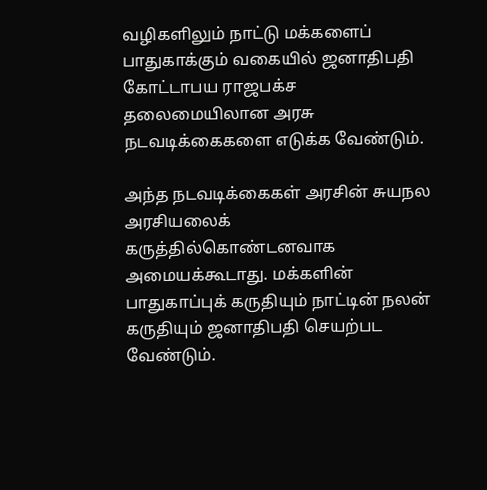வழிகளிலும் நாட்டு மக்களைப் பாதுகாக்கும் வகையில் ஜனாதிபதி கோட்டாபய ராஜபக்ச தலைமையிலான அரசு நடவடிக்கைகளை எடுக்க வேண்டும்.

அந்த நடவடிக்கைகள் அரசின் சுயநல அரசியலைக் கருத்தில்கொண்டனவாக அமையக்கூடாது. மக்களின் பாதுகாப்புக் கருதியும் நாட்டின் நலன் கருதியும் ஜனாதிபதி செயற்பட வேண்டும்.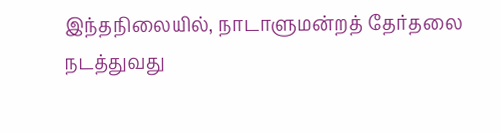இந்தநிலையில், நாடாளுமன்றத் தேர்தலை நடத்துவது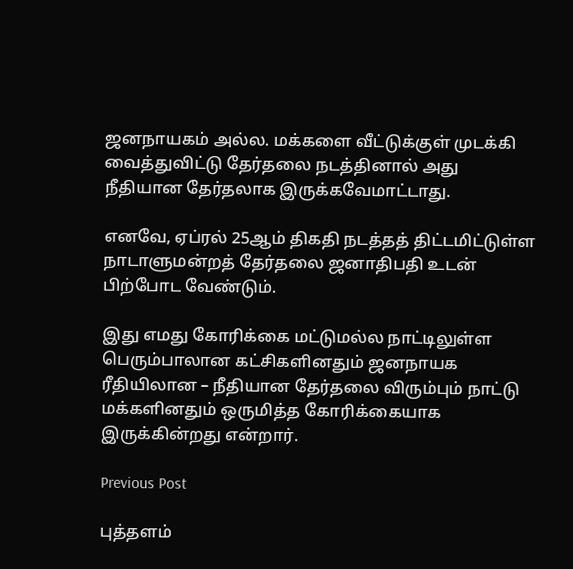ஜனநாயகம் அல்ல. மக்களை வீட்டுக்குள் முடக்கி வைத்துவிட்டு தேர்தலை நடத்தினால் அது நீதியான தேர்தலாக இருக்கவேமாட்டாது.

எனவே, ஏப்ரல் 25ஆம் திகதி நடத்தத் திட்டமிட்டுள்ள நாடாளுமன்றத் தேர்தலை ஜனாதிபதி உடன் பிற்போட வேண்டும்.

இது எமது கோரிக்கை மட்டுமல்ல நாட்டிலுள்ள பெரும்பாலான கட்சிகளினதும் ஜனநாயக ரீதியிலான – நீதியான தேர்தலை விரும்பும் நாட்டு மக்களினதும் ஒருமித்த கோரிக்கையாக இருக்கின்றது என்றார்.

Previous Post

புத்தளம்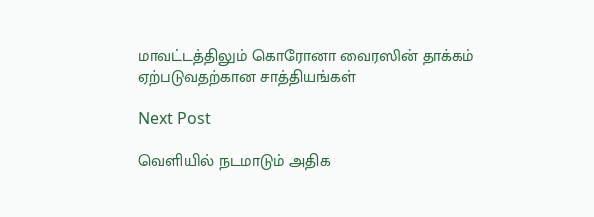மாவட்டத்திலும் கொரோனா வைரஸின் தாக்கம் ஏற்படுவதற்கான சாத்தியங்கள்

Next Post

வெளியில் நடமாடும் அதிக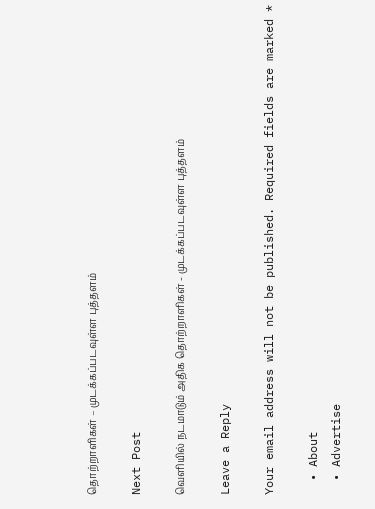தொற்றாளிகள் – முடக்கப்படவுள்ள புத்தளம்

Next Post

வெளியில் நடமாடும் அதிக தொற்றாளிகள் - முடக்கப்படவுள்ள புத்தளம்

Leave a Reply

Your email address will not be published. Required fields are marked *

  • About
  • Advertise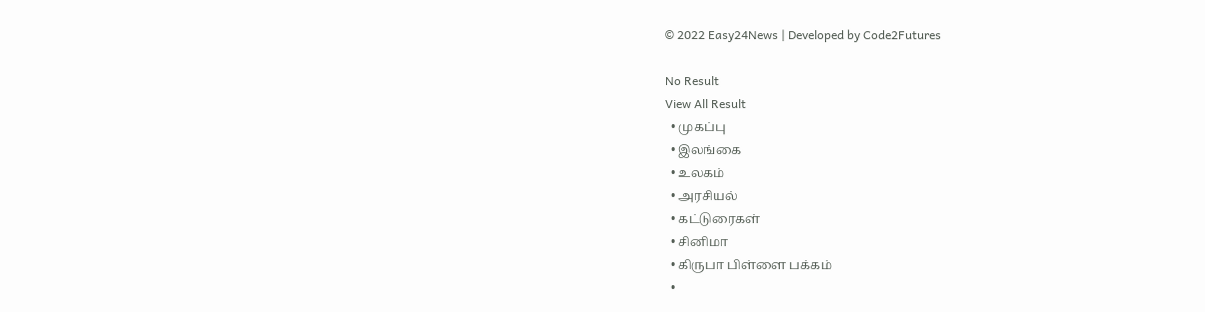© 2022 Easy24News | Developed by Code2Futures

No Result
View All Result
  • முகப்பு
  • இலங்கை
  • உலகம்
  • அரசியல்
  • கட்டுரைகள்
  • சினிமா
  • கிருபா பிள்ளை பக்கம்
  •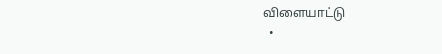விளையாட்டு
  •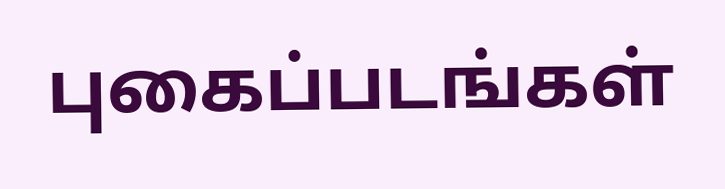புகைப்படங்கள்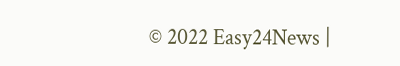© 2022 Easy24News |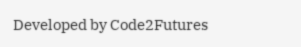Developed by Code2Futures